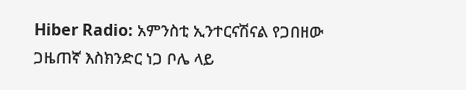Hiber Radio: አምንስቲ ኢንተርናሽናል የጋበዘው ጋዜጠኛ እስክንድር ነጋ ቦሌ ላይ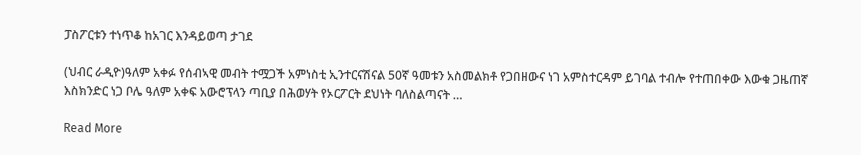ፓስፖርቱን ተነጥቆ ከአገር እንዳይወጣ ታገደ

(ህብር ራዲዮ)ዓለም አቀፉ የሰብኣዊ መብት ተሟጋች አምነስቲ ኢንተርናሽናል 50ኛ ዓመቱን አስመልክቶ የጋበዘውና ነገ አምስተርዳም ይገባል ተብሎ የተጠበቀው እውቁ ጋዜጠኛ እስክንድር ነጋ ቦሌ ዓለም አቀፍ አውሮፕላን ጣቢያ በሕወሃት የኦርፖርት ደህነት ባለስልጣናት …

Read More